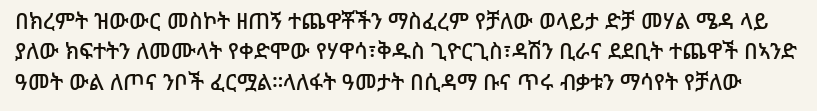በክረምት ዝውውር መስኮት ዘጠኝ ተጨዋቾችን ማስፈረም የቻለው ወላይታ ድቻ መሃል ሜዳ ላይ ያለው ክፍተትን ለመሙላት የቀድሞው የሃዋሳ፣ቅዱስ ጊዮርጊስ፣ዳሽን ቢራና ደደቢት ተጨዋች በኣንድ ዓመት ውል ለጦና ንቦች ፈርሟል።ላለፋት ዓመታት በሲዳማ ቡና ጥሩ ብቃቱን ማሳየት የቻለው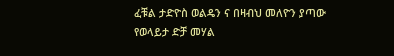ፈቹል ታድዮስ ወልዴን ና በዛብህ መለዮን ያጣው የወላይታ ድቻ መሃል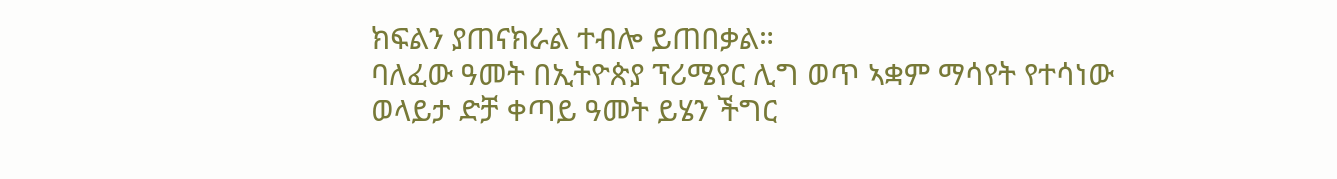ክፍልን ያጠናክራል ተብሎ ይጠበቃል።
ባለፈው ዓመት በኢትዮጵያ ፕሪሜየር ሊግ ወጥ ኣቋም ማሳየት የተሳነው ወላይታ ድቻ ቀጣይ ዓመት ይሄን ችግር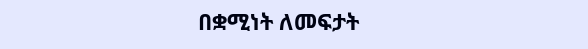በቋሚነት ለመፍታት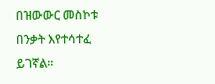በዝውውር መስኮቱ በንቃት እየተሳተፈ ይገኛል።